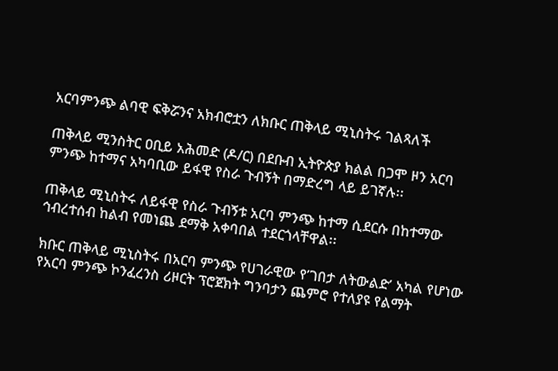አርባምንጭ ልባዊ ፍቅሯንና አክብሮቷን ለክቡር ጠቅላይ ሚኒስትሩ ገልጻለች

ጠቅላይ ሚንስትር ዐቢይ አሕመድ (ዶ/ር) በደቡብ ኢትዮጵያ ክልል በጋሞ ዞን አርባ ምንጭ ከተማና አካባቢው ይፋዊ የስራ ጉብኝት በማድረግ ላይ ይገኛሉ፡፡

ጠቅላይ ሚኒስትሩ ለይፋዊ የስራ ጉብኝቱ አርባ ምንጭ ከተማ ሲደርሱ በከተማው ኅብረተሰብ ከልብ የመነጨ ደማቅ አቀባበል ተደርጎላቸዋል፡፡

ክቡር ጠቅላይ ሚኒስትሩ በአርባ ምንጭ የሀገራዊው የ’ገበታ ለትውልድ’ አካል የሆነው የአርባ ምንጭ ኮንፈረንስ ሪዞርት ፕሮጀክት ግንባታን ጨምሮ የተለያዩ የልማት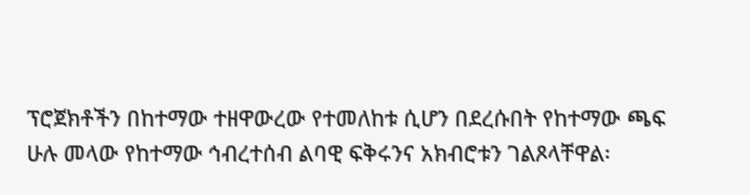ፕሮጀክቶችን በከተማው ተዘዋውረው የተመለከቱ ሲሆን በደረሱበት የከተማው ጫፍ ሁሉ መላው የከተማው ኅብረተሰብ ልባዊ ፍቅሩንና አክብሮቱን ገልጾላቸዋል፡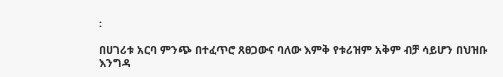፡

በሀገሪቱ አርባ ምንጭ በተፈጥሮ ጸፀጋውና ባለው እምቅ የቱሪዝም አቅም ብቻ ሳይሆን በህዝቡ እንግዳ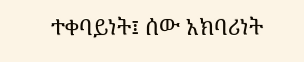ተቀባይነት፤ ሰው አክባሪነት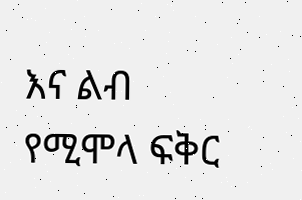እና ልብ የሚሞላ ፍቅር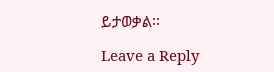ይታወቃል፡፡

Leave a Reply